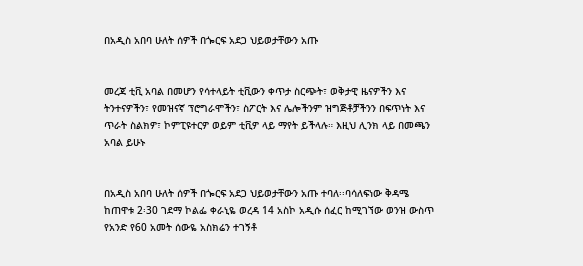በአዲስ አበባ ሁለት ሰዎች በጐርፍ አደጋ ህይወታቸውን አጡ


መረጃ ቲቪ አባል በመሆን የሳተላይት ቲቪውን ቀጥታ ስርጭት፣ ወቅታዊ ዜናዎችን እና ትንተናዎችን፣ የመዝናኛ ፕሮግራሞችን፣ ስፖርት እና ሌሎችንም ዝግጅቶቻችንን በፍጥነት እና ጥራት ስልክዎ፣ ኮምፒዩተርዎ ወይም ቲቪዎ ላይ ማየት ይችላሉ። እዚህ ሊንክ ላይ በመጫን አባል ይሁኑ


በአዲስ አበባ ሁለት ሰዎች በጐርፍ አደጋ ህይወታቸውን አጡ ተባለ፡፡ባሳለፍነው ቅዳሜ ከጠዋቱ 2፡30 ገደማ ኮልፌ ቀራኒዬ ወረዳ 14 አስኮ አዲሱ ሰፈር ከሚገኘው ወንዝ ውስጥ የአንድ የ60 አመት ሰውዬ አስክሬን ተገኝቶ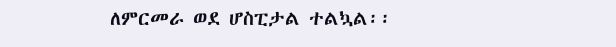ለምርመራ ወደ ሆስፒታል ተልኳል፡፡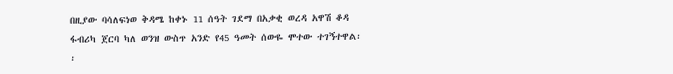በዚያው ባሳለፍነወ ቅዳሜ ከቀኑ 11 ሰዓት ገደማ በአቃቂ ወረዳ አዋሽ ቆዳ ፋብሪካ ጀርባ ካለ ወንዝ ውስጥ አንድ የ45 ዓመት ሰውዬ ሞተው ተገኝተዋል፡፡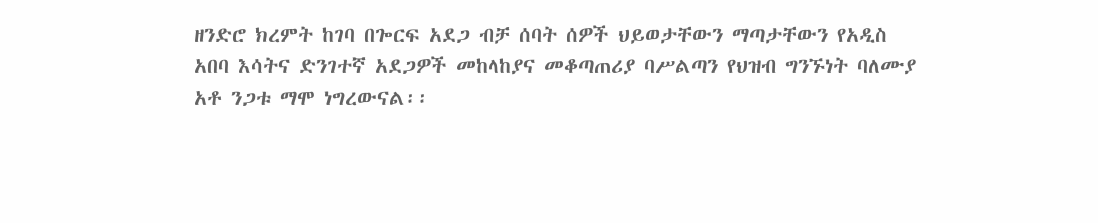ዘንድሮ ክረምት ከገባ በጐርፍ አደጋ ብቻ ሰባት ሰዎች ህይወታቸውን ማጣታቸውን የአዲስ አበባ እሳትና ድንገተኛ አደጋዎች መከላከያና መቆጣጠሪያ ባሥልጣን የህዝብ ግንኙነት ባለሙያ አቶ ንጋቱ ማሞ ነግረውናል፡፡